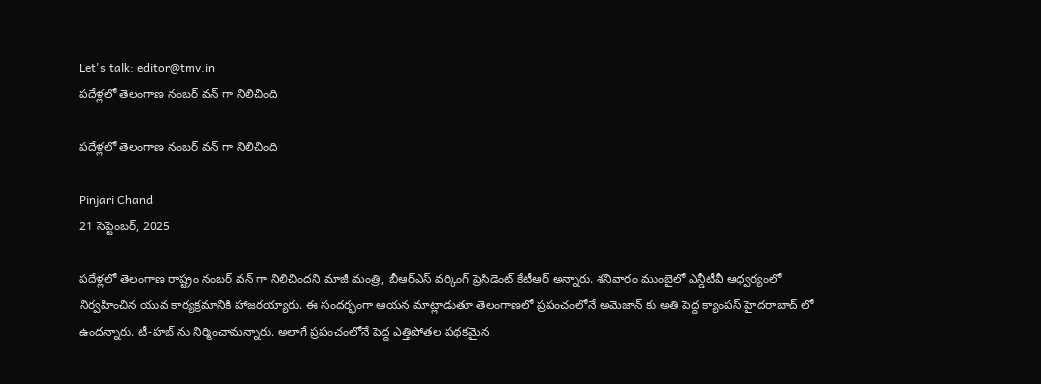Let's talk: editor@tmv.in
పదేళ్లలో తెలంగాణ నంబర్ వన్ గా నిలిచింది

పదేళ్లలో తెలంగాణ నంబర్ వన్ గా నిలిచింది

Pinjari Chand
21 సెప్టెంబర్, 2025

పదేళ్లలో తెలంగాణ రాష్ట్రం నంబర్ వన్ గా నిలిచిందని మాజీ మంత్రి, బీఆర్ఎస్ వర్కింగ్ ప్రెసిడెంట్ కేటీఆర్ అన్నారు. శనివారం ముంబైలో ఎన్డీటీవీ ఆధ్వర్యంలో నిర్వహించిన యువ కార్యక్రమానికి హాజరయ్యారు. ఈ సందర్భంగా ఆయన మాట్లాడుతూ తెలంగాణలో ప్రపంచంలోనే అమెజాన్ కు అతి పెద్ద క్యాంపస్ హైదరాబాద్ లో ఉందన్నారు. టీ-హబ్ ను నిర్మించామన్నారు. అలాగే ప్రపంచంలోనే పెద్ద ఎత్తిపోతల పథకమైన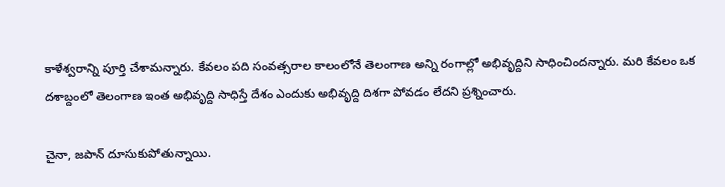కాళేశ్వరాన్ని పూర్తి చేశామన్నారు. కేవలం పది సంవత్సరాల కాలంలోనే తెలంగాణ అన్ని రంగాల్లో అభివృద్దిని సాధించిందన్నారు. మరి కేవలం ఒక దశాబ్దంలో తెలంగాణ ఇంత అభివృద్ది సాధిస్తే దేశం ఎందుకు అభివృద్ది దిశగా పోవడం లేదని ప్రశ్నించారు.

చైనా, జపాన్ దూసుకుపోతున్నాయి.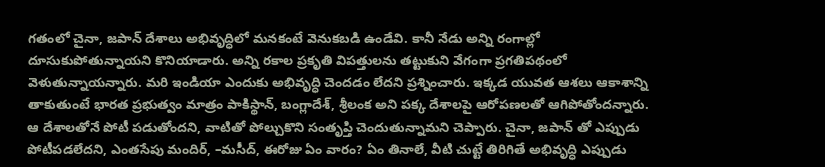గతంలో చైనా, జపాన్ దేశాలు అభివృద్ధిలో మనకంటే వెనుకబడి ఉండేవి. కానీ నేడు అన్ని రంగాల్లో దూసుకుపోతున్నాయని కొనియాడారు. అన్ని రకాల ప్రకృతి విపత్తులను తట్టుకుని వేగంగా ప్రగతిపథంలో వెళుతున్నాయన్నారు. మరి ఇండియా ఎందుకు అభివృద్ధి చెందడం లేదని ప్రశ్నించారు. ఇక్కడ యువత ఆశలు ఆకాశాన్ని తాకుతుంటే భారత ప్రభుత్వం మాత్రం పాకిస్థాన్, బంగ్లాదేశ్, శ్రీలంక అని పక్క దేశాలపై ఆరోపణలతో ఆగిపోతోందన్నారు. ఆ దేశాలతోనే పోటీ పడుతోందని, వాటితో పోల్చుకొని సంతృప్తి చెందుతున్నామని చెప్పారు. చైనా, జపాన్ తో ఎప్పుడు పోటీపడలేదని, ఎంతసేపు మందిర్, –మసీద్, ఈరోజు ఏం వారం? ఏం తినాలే, వీటి చుట్టే తిరిగితే అభివృద్ధి ఎప్పుడు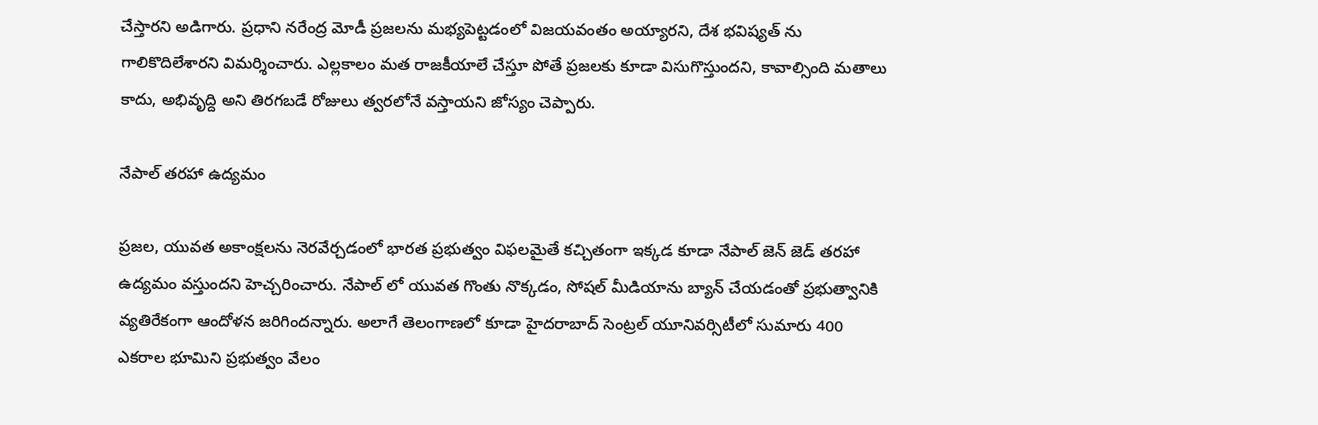చేస్తారని అడిగారు. ప్రధాని నరేంద్ర మోడీ ప్రజలను మభ్యపెట్టడంలో విజయవంతం అయ్యారని, దేశ భవిష్యత్ ను గాలికొదిలేశారని విమర్శించారు. ఎల్లకాలం మత రాజకీయాలే చేస్తూ పోతే ప్రజలకు కూడా విసుగొస్తుందని, కావాల్సింది మతాలు కాదు, అభివృద్ది అని తిరగబడే రోజులు త్వరలోనే వస్తాయని జోస్యం చెప్పారు.

నేపాల్ తరహా ఉద్యమం

ప్రజల, యువత అకాంక్షలను నెరవేర్చడంలో భారత ప్రభుత్వం విఫలమైతే కచ్చితంగా ఇక్కడ కూడా నేపాల్ జెన్ జెడ్ తరహా ఉద్యమం వస్తుందని హెచ్చరించారు. నేపాల్ లో యువత గొంతు నొక్కడం, సోషల్ మీడియాను బ్యాన్ చేయడంతో ప్రభుత్వానికి వ్యతిరేకంగా ఆందోళన జరిగిందన్నారు. అలాగే తెలంగాణలో కూడా హైదరాబాద్ సెంట్రల్ యూనివర్సిటీలో సుమారు 400 ఎకరాల భూమిని ప్రభుత్వం వేలం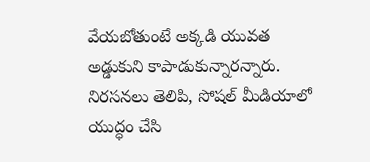వేయబోతుంటే అక్కడి యువత అడ్డుకుని కాపాడుకున్నారన్నారు. నిరసనలు తెలిపి, సోషల్ మీడియాలో యుద్ధం చేసి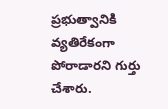ప్రభుత్వానికి వ్యతిరేకంగా పోరాడారని గుర్తు చేశారు.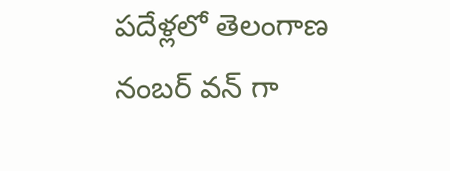పదేళ్లలో తెలంగాణ నంబర్ వన్ గా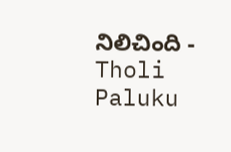నిలిచింది - Tholi Paluku